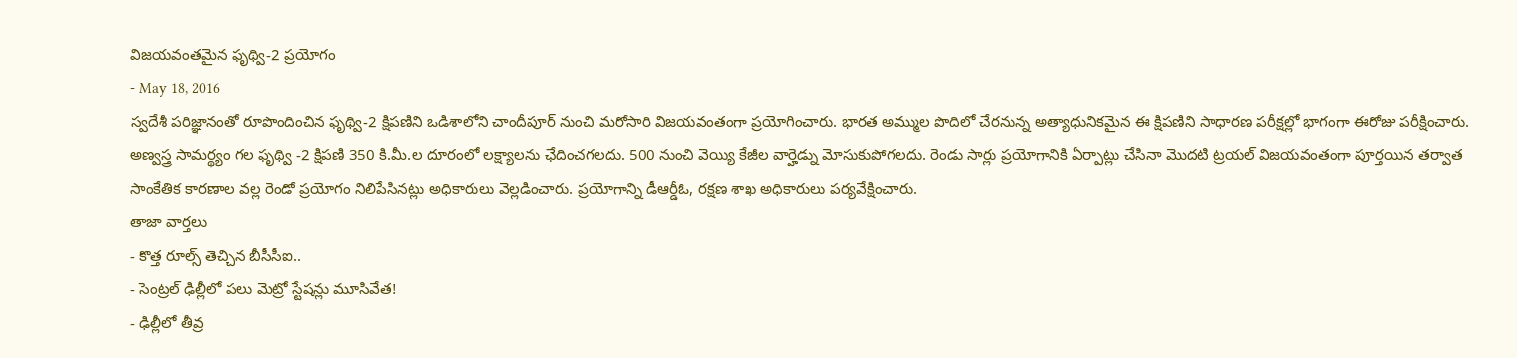విజయవంతమైన ఫృథ్వి-2 ప్రయోగం
- May 18, 2016
స్వదేశీ పరిజ్ఞానంతో రూపొందించిన ఫృథ్వి-2 క్షిపణిని ఒడిశాలోని చాందీపూర్ నుంచి మరోసారి విజయవంతంగా ప్రయోగించారు. భారత అమ్ముల పొదిలో చేరనున్న అత్యాధునికమైన ఈ క్షిపణిని సాధారణ పరీక్షల్లో భాగంగా ఈరోజు పరీక్షించారు. అణ్వస్త్ర సామర్థ్యం గల ఫృథ్వి -2 క్షిపణి 350 కి.మీ.ల దూరంలో లక్ష్యాలను ఛేదించగలదు. 500 నుంచి వెయ్యి కేజీల వార్హెడ్ను మోసుకుపోగలదు. రెండు సార్లు ప్రయోగానికి ఏర్పాట్లు చేసినా మొదటి ట్రయల్ విజయవంతంగా పూర్తయిన తర్వాత సాంకేతిక కారణాల వల్ల రెండో ప్రయోగం నిలిపేసినట్లు అధికారులు వెల్లడించారు. ప్రయోగాన్ని డీఆర్డీఓ, రక్షణ శాఖ అధికారులు పర్యవేక్షించారు.
తాజా వార్తలు
- కొత్త రూల్స్ తెచ్చిన బీసీసీఐ..
- సెంట్రల్ ఢిల్లీలో పలు మెట్రో స్టేషన్లు మూసివేత!
- ఢిల్లీలో తీవ్ర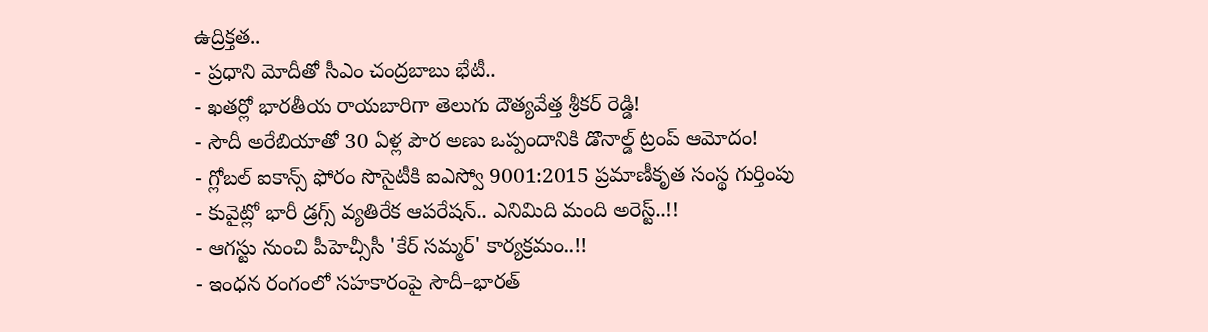ఉద్రిక్తత..
- ప్రధాని మోదీతో సీఎం చంద్రబాబు భేటీ..
- ఖతర్లో భారతీయ రాయబారిగా తెలుగు దౌత్యవేత్త శ్రీకర్ రెడ్డి!
- సౌదీ అరేబియాతో 30 ఏళ్ల పౌర అణు ఒప్పందానికి డొనాల్డ్ ట్రంప్ ఆమోదం!
- గ్లోబల్ ఐకాన్స్ ఫోరం సొసైటీకి ఐఎస్వో 9001:2015 ప్రమాణీకృత సంస్థ గుర్తింపు
- కువైట్లో భారీ డ్రగ్స్ వ్యతిరేక ఆపరేషన్.. ఎనిమిది మంది అరెస్ట్..!!
- ఆగస్టు నుంచి పీహెచ్సీసీ 'కేర్ సమ్మర్' కార్యక్రమం..!!
- ఇంధన రంగంలో సహకారంపై సౌదీ–భారత్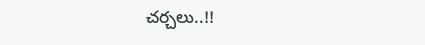చర్చలు..!!